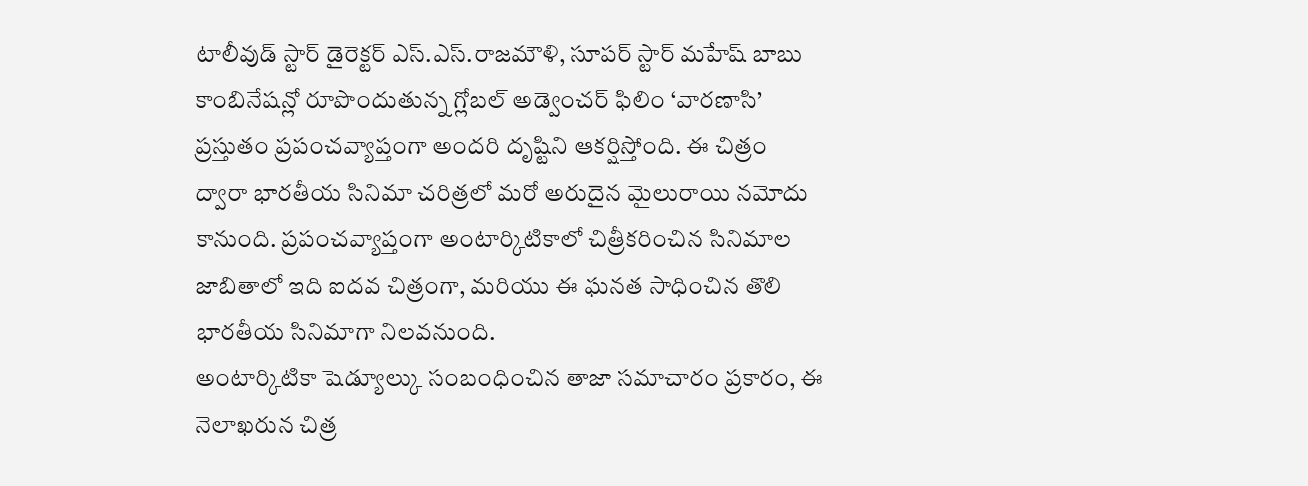టాలీవుడ్ స్టార్ డైరెక్టర్ ఎస్.ఎస్.రాజమౌళి, సూపర్ స్టార్ మహేష్ బాబు కాంబినేషన్లో రూపొందుతున్న గ్లోబల్ అడ్వెంచర్ ఫిలిం ‘వారణాసి’ ప్రస్తుతం ప్రపంచవ్యాప్తంగా అందరి దృష్టిని ఆకర్షిస్తోంది. ఈ చిత్రం ద్వారా భారతీయ సినిమా చరిత్రలో మరో అరుదైన మైలురాయి నమోదు కానుంది. ప్రపంచవ్యాప్తంగా అంటార్కిటికాలో చిత్రీకరించిన సినిమాల జాబితాలో ఇది ఐదవ చిత్రంగా, మరియు ఈ ఘనత సాధించిన తొలి భారతీయ సినిమాగా నిలవనుంది.
అంటార్కిటికా షెడ్యూల్కు సంబంధించిన తాజా సమాచారం ప్రకారం, ఈ నెలాఖరున చిత్ర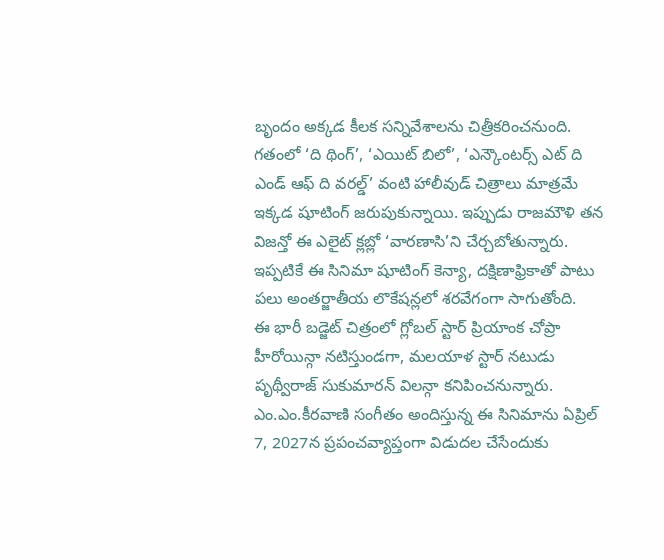బృందం అక్కడ కీలక సన్నివేశాలను చిత్రీకరించనుంది. గతంలో ‘ది థింగ్’, ‘ఎయిట్ బిలో’, ‘ఎన్కౌంటర్స్ ఎట్ ది ఎండ్ ఆఫ్ ది వరల్డ్’ వంటి హాలీవుడ్ చిత్రాలు మాత్రమే ఇక్కడ షూటింగ్ జరుపుకున్నాయి. ఇప్పుడు రాజమౌళి తన విజన్తో ఈ ఎలైట్ క్లబ్లో ‘వారణాసి’ని చేర్చబోతున్నారు. ఇప్పటికే ఈ సినిమా షూటింగ్ కెన్యా, దక్షిణాఫ్రికాతో పాటు పలు అంతర్జాతీయ లొకేషన్లలో శరవేగంగా సాగుతోంది.
ఈ భారీ బడ్జెట్ చిత్రంలో గ్లోబల్ స్టార్ ప్రియాంక చోప్రా హీరోయిన్గా నటిస్తుండగా, మలయాళ స్టార్ నటుడు పృథ్వీరాజ్ సుకుమారన్ విలన్గా కనిపించనున్నారు. ఎం.ఎం.కీరవాణి సంగీతం అందిస్తున్న ఈ సినిమాను ఏప్రిల్ 7, 2027న ప్రపంచవ్యాప్తంగా విడుదల చేసేందుకు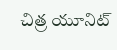చిత్ర యూనిట్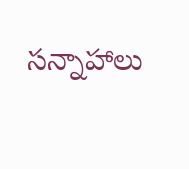సన్నాహాలు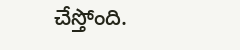చేస్తోంది.